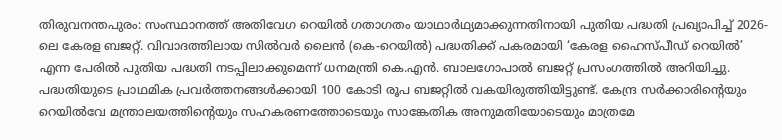തിരുവനന്തപുരം: സംസ്ഥാനത്ത് അതിവേഗ റെയിൽ ഗതാഗതം യാഥാർഥ്യമാക്കുന്നതിനായി പുതിയ പദ്ധതി പ്രഖ്യാപിച്ച് 2026-ലെ കേരള ബജറ്റ്. വിവാദത്തിലായ സിൽവർ ലൈൻ (കെ-റെയിൽ) പദ്ധതിക്ക് പകരമായി ‘കേരള ഹൈസ്പീഡ് റെയിൽ’ എന്ന പേരിൽ പുതിയ പദ്ധതി നടപ്പിലാക്കുമെന്ന് ധനമന്ത്രി കെ.എൻ. ബാലഗോപാൽ ബജറ്റ് പ്രസംഗത്തിൽ അറിയിച്ചു. പദ്ധതിയുടെ പ്രാഥമിക പ്രവർത്തനങ്ങൾക്കായി 100 കോടി രൂപ ബജറ്റിൽ വകയിരുത്തിയിട്ടുണ്ട്. കേന്ദ്ര സർക്കാരിന്റെയും റെയിൽവേ മന്ത്രാലയത്തിന്റെയും സഹകരണത്തോടെയും സാങ്കേതിക അനുമതിയോടെയും മാത്രമേ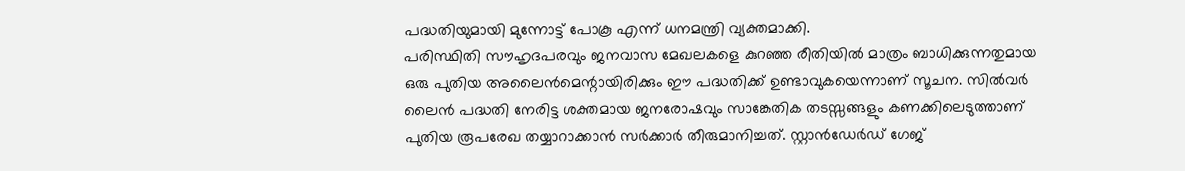പദ്ധതിയുമായി മുന്നോട്ട് പോകൂ എന്ന് ധനമന്ത്രി വ്യക്തമാക്കി.
പരിസ്ഥിതി സൗഹൃദപരവും ജനവാസ മേഖലകളെ കുറഞ്ഞ രീതിയിൽ മാത്രം ബാധിക്കുന്നതുമായ ഒരു പുതിയ അലൈൻമെന്റായിരിക്കും ഈ പദ്ധതിക്ക് ഉണ്ടാവുകയെന്നാണ് സൂചന. സിൽവർ ലൈൻ പദ്ധതി നേരിട്ട ശക്തമായ ജനരോഷവും സാങ്കേതിക തടസ്സങ്ങളും കണക്കിലെടുത്താണ് പുതിയ രൂപരേഖ തയ്യാറാക്കാൻ സർക്കാർ തീരുമാനിച്ചത്. സ്റ്റാൻഡേർഡ് ഗേജ്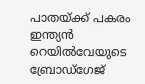പാതയ്ക്ക് പകരം ഇന്ത്യൻ റെയിൽവേയുടെ ബ്രോഡ്ഗേജ്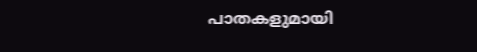പാതകളുമായി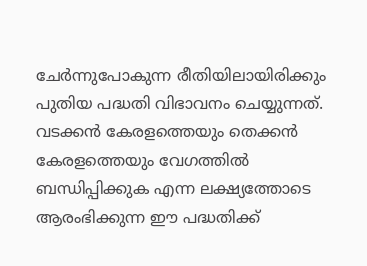ചേർന്നുപോകുന്ന രീതിയിലായിരിക്കും പുതിയ പദ്ധതി വിഭാവനം ചെയ്യുന്നത്. വടക്കൻ കേരളത്തെയും തെക്കൻ കേരളത്തെയും വേഗത്തിൽ ബന്ധിപ്പിക്കുക എന്ന ലക്ഷ്യത്തോടെ ആരംഭിക്കുന്ന ഈ പദ്ധതിക്ക്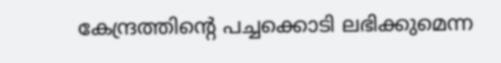കേന്ദ്രത്തിന്റെ പച്ചക്കൊടി ലഭിക്കുമെന്ന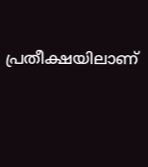പ്രതീക്ഷയിലാണ്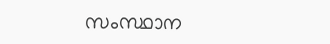സംസ്ഥാന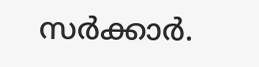സർക്കാർ.